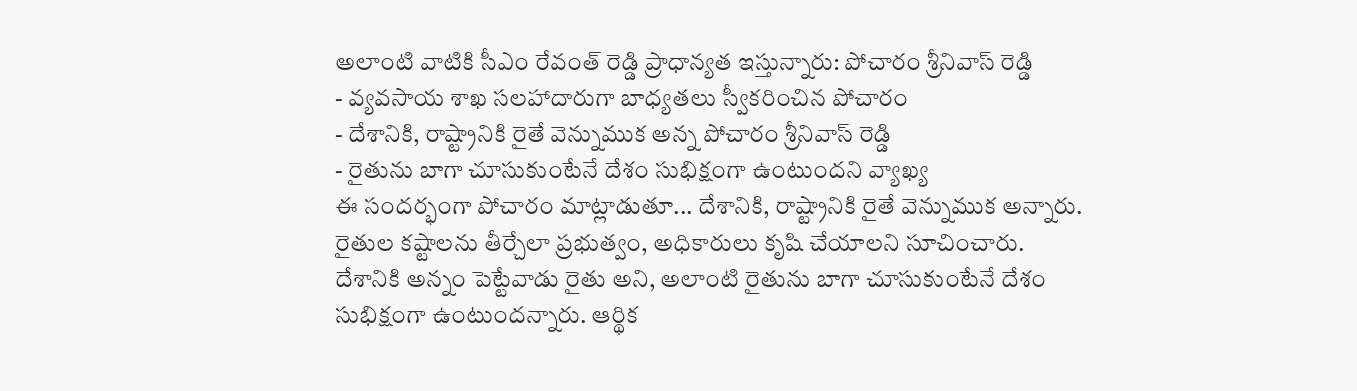అలాంటి వాటికి సీఎం రేవంత్ రెడ్డి ప్రాధాన్యత ఇస్తున్నారు: పోచారం శ్రీనివాస్ రెడ్డి
- వ్యవసాయ శాఖ సలహాదారుగా బాధ్యతలు స్వీకరించిన పోచారం
- దేశానికి, రాష్ట్రానికి రైతే వెన్నుముక అన్న పోచారం శ్రీనివాస్ రెడ్డి
- రైతును బాగా చూసుకుంటేనే దేశం సుభిక్షంగా ఉంటుందని వ్యాఖ్య
ఈ సందర్భంగా పోచారం మాట్లాడుతూ... దేశానికి, రాష్ట్రానికి రైతే వెన్నుముక అన్నారు. రైతుల కష్టాలను తీర్చేలా ప్రభుత్వం, అధికారులు కృషి చేయాలని సూచించారు.
దేశానికి అన్నం పెట్టేవాడు రైతు అని, అలాంటి రైతును బాగా చూసుకుంటేనే దేశం సుభిక్షంగా ఉంటుందన్నారు. ఆర్థిక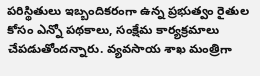పరిస్థితులు ఇబ్బందికరంగా ఉన్న ప్రభుత్వం రైతుల కోసం ఎన్నో పథకాలు, సంక్షేమ కార్యక్రమాలు చేపడుతోందన్నారు. వ్యవసాయ శాఖ మంత్రిగా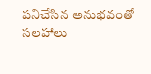పనిచేసిన అనుభవంతో సలహాలు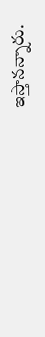ఇస్తానన్నారు.